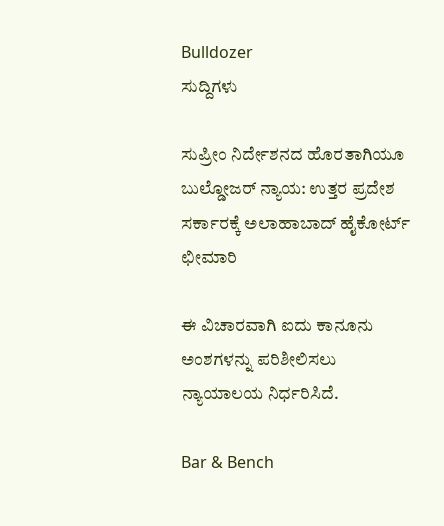Bulldozer
ಸುದ್ದಿಗಳು

ಸುಪ್ರೀಂ ನಿರ್ದೇಶನದ ಹೊರತಾಗಿಯೂ ಬುಲ್ಡೋಜರ್‌ ನ್ಯಾಯ: ಉತ್ತರ ಪ್ರದೇಶ ಸರ್ಕಾರಕ್ಕೆ ಅಲಾಹಾಬಾದ್‌ ಹೈಕೋರ್ಟ್‌ ಛೀಮಾರಿ

ಈ ವಿಚಾರವಾಗಿ ಐದು ಕಾನೂನು ಅಂಶಗಳನ್ನು ಪರಿಶೀಲಿಸಲು ನ್ಯಾಯಾಲಯ ನಿರ್ಧರಿಸಿದೆ.

Bar & Bench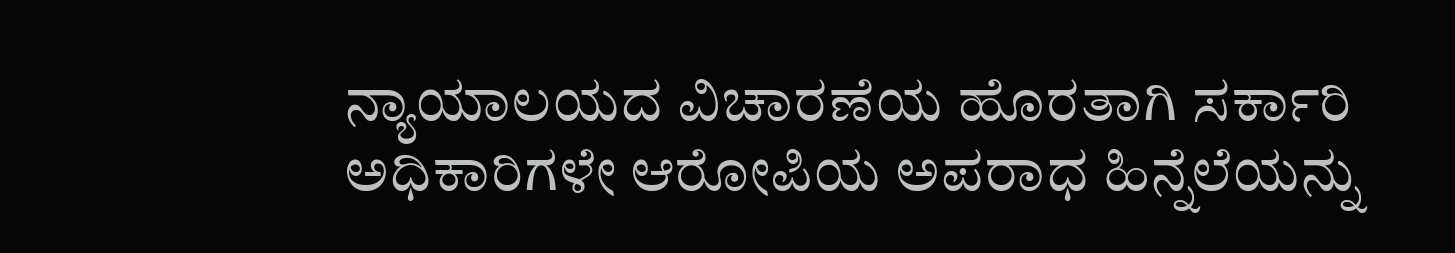ನ್ಯಾಯಾಲಯದ ವಿಚಾರಣೆಯ ಹೊರತಾಗಿ ಸರ್ಕಾರಿ ಅಧಿಕಾರಿಗಳೇ ಆರೋಪಿಯ ಅಪರಾಧ ಹಿನ್ನೆಲೆಯನ್ನು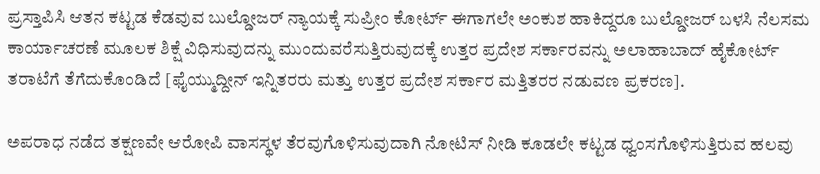ಪ್ರಸ್ತಾಪಿಸಿ ಆತನ ಕಟ್ಟಡ ಕೆಡವುವ ಬುಲ್ಡೋಜರ್‌ ನ್ಯಾಯಕ್ಕೆ ಸುಪ್ರೀಂ ಕೋರ್ಟ್‌ ಈಗಾಗಲೇ ಅಂಕುಶ ಹಾಕಿದ್ದರೂ ಬುಲ್ಡೋಜರ್‌ ಬಳಸಿ ನೆಲಸಮ ಕಾರ್ಯಾಚರಣೆ ಮೂಲಕ ಶಿಕ್ಷೆ ವಿಧಿಸುವುದನ್ನು ಮುಂದುವರೆಸುತ್ತಿರುವುದಕ್ಕೆ ಉತ್ತರ ಪ್ರದೇಶ ಸರ್ಕಾರವನ್ನು ಅಲಾಹಾಬಾದ್‌ ಹೈಕೋರ್ಟ್‌ ತರಾಟೆಗೆ ತೆಗೆದುಕೊಂಡಿದೆ [ಫೈಯ್ಮುದ್ದೀನ್‌ ಇನ್ನಿತರರು ಮತ್ತು ಉತ್ತರ ಪ್ರದೇಶ ಸರ್ಕಾರ ಮತ್ತಿತರರ ನಡುವಣ ಪ್ರಕರಣ].

ಅಪರಾಧ ನಡೆದ ತಕ್ಷಣವೇ ಆರೋಪಿ ವಾಸಸ್ಥಳ ತೆರವುಗೊಳಿಸುವುದಾಗಿ ನೋಟಿಸ್‌ ನೀಡಿ ಕೂಡಲೇ ಕಟ್ಟಡ ಧ್ವಂಸಗೊಳಿಸುತ್ತಿರುವ ಹಲವು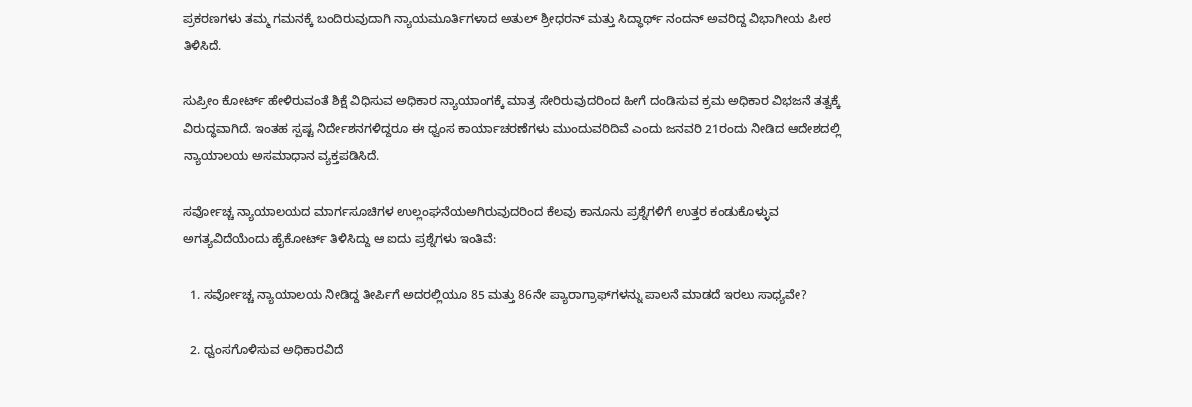ಪ್ರಕರಣಗಳು ತಮ್ಮ ಗಮನಕ್ಕೆ ಬಂದಿರುವುದಾಗಿ ನ್ಯಾಯಮೂರ್ತಿಗಳಾದ ಅತುಲ್ ಶ್ರೀಧರನ್ ಮತ್ತು ಸಿದ್ಧಾರ್ಥ್‌ ನಂದನ್‌ ಅವರಿದ್ದ ವಿಭಾಗೀಯ ಪೀಠ ತಿಳಿಸಿದೆ.

ಸುಪ್ರೀಂ ಕೋರ್ಟ್‌ ಹೇಳಿರುವಂತೆ ಶಿಕ್ಷೆ ವಿಧಿಸುವ ಅಧಿಕಾರ ನ್ಯಾಯಾಂಗಕ್ಕೆ ಮಾತ್ರ ಸೇರಿರುವುದರಿಂದ ಹೀಗೆ ದಂಡಿಸುವ ಕ್ರಮ ಅಧಿಕಾರ ವಿಭಜನೆ ತತ್ವಕ್ಕೆ ವಿರುದ್ಧವಾಗಿದೆ. ಇಂತಹ ಸ್ಪಷ್ಟ ನಿರ್ದೇಶನಗಳಿದ್ದರೂ ಈ ಧ್ವಂಸ ಕಾರ್ಯಾಚರಣೆಗಳು ಮುಂದುವರಿದಿವೆ ಎಂದು ಜನವರಿ 21ರಂದು ನೀಡಿದ ಆದೇಶದಲ್ಲಿ ನ್ಯಾಯಾಲಯ ಅಸಮಾಧಾನ ವ್ಯಕ್ತಪಡಿಸಿದೆ.

ಸರ್ವೋಚ್ಚ ನ್ಯಾಯಾಲಯದ ಮಾರ್ಗಸೂಚಿಗಳ ಉಲ್ಲಂಘನೆಯಅಗಿರುವುದರಿಂದ ಕೆಲವು ಕಾನೂನು ಪ್ರಶ್ನೆಗಳಿಗೆ ಉತ್ತರ ಕಂಡುಕೊಳ್ಳುವ ಅಗತ್ಯವಿದೆಯೆಂದು ಹೈಕೋರ್ಟ್‌ ತಿಳಿಸಿದ್ದು ಆ ಐದು ಪ್ರಶ್ನೆಗಳು ಇಂತಿವೆ:

  1. ಸರ್ವೋಚ್ಚ ನ್ಯಾಯಾಲಯ ನೀಡಿದ್ದ ತೀರ್ಪಿಗೆ ಅದರಲ್ಲಿಯೂ 85 ಮತ್ತು 86ನೇ ಪ್ಯಾರಾಗ್ರಾಫ್‌ಗಳನ್ನು ಪಾಲನೆ ಮಾಡದೆ ಇರಲು ಸಾಧ್ಯವೇ?

  2. ಧ್ವಂಸಗೊಳಿಸುವ ಅಧಿಕಾರವಿದೆ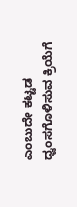ಎಂಬುದೇ ಕಟ್ಟಡ ಧ್ವಂಸಗೊಳಿಸುವ ಕ್ರಿಯೆಗೆ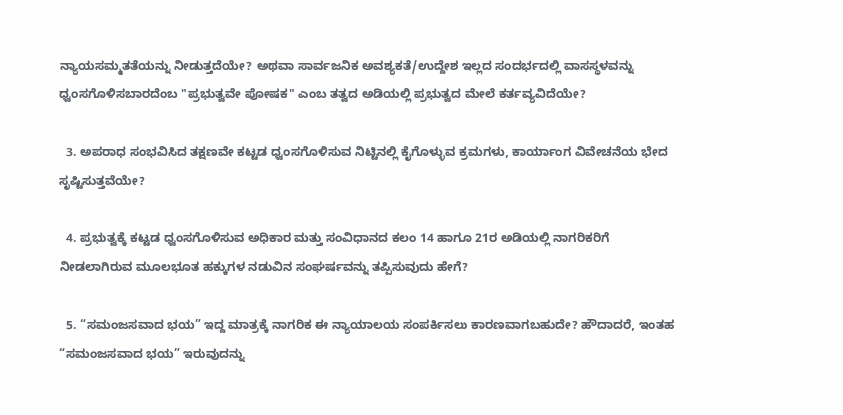ನ್ಯಾಯಸಮ್ಮತತೆಯನ್ನು ನೀಡುತ್ತದೆಯೇ? ಅಥವಾ ಸಾರ್ವಜನಿಕ ಅವಶ್ಯಕತೆ/ಉದ್ದೇಶ ಇಲ್ಲದ ಸಂದರ್ಭದಲ್ಲಿ ವಾಸಸ್ಥಳವನ್ನು ಧ್ವಂಸಗೊಳಿಸಬಾರದೆಂಬ "ಪ್ರಭುತ್ವವೇ ಪೋಷಕ" ಎಂಬ ತತ್ವದ ಅಡಿಯಲ್ಲಿ ಪ್ರಭುತ್ವದ ಮೇಲೆ ಕರ್ತವ್ಯವಿದೆಯೇ?

  3. ಅಪರಾಧ ಸಂಭವಿಸಿದ ತಕ್ಷಣವೇ ಕಟ್ಟಡ ಧ್ವಂಸಗೊಳಿಸುವ ನಿಟ್ಟಿನಲ್ಲಿ ಕೈಗೊಳ್ಳುವ ಕ್ರಮಗಳು, ಕಾರ್ಯಾಂಗ ವಿವೇಚನೆಯ ಭೇದ ಸೃಷ್ಟಿಸುತ್ತವೆಯೇ?

  4. ಪ್ರಭುತ್ವಕ್ಕೆ ಕಟ್ಟಡ ಧ್ವಂಸಗೊಳಿಸುವ ಅಧಿಕಾರ ಮತ್ತು ಸಂವಿಧಾನದ ಕಲಂ 14 ಹಾಗೂ 21ರ ಅಡಿಯಲ್ಲಿ ನಾಗರಿಕರಿಗೆ ನೀಡಲಾಗಿರುವ ಮೂಲಭೂತ ಹಕ್ಕುಗಳ ನಡುವಿನ ಸಂಘರ್ಷವನ್ನು ತಪ್ಪಿಸುವುದು ಹೇಗೆ?

  5. “ಸಮಂಜಸವಾದ ಭಯ” ಇದ್ದ ಮಾತ್ರಕ್ಕೆ ನಾಗರಿಕ ಈ ನ್ಯಾಯಾಲಯ ಸಂಪರ್ಕಿಸಲು ಕಾರಣವಾಗಬಹುದೇ? ಹೌದಾದರೆ, ಇಂತಹ “ಸಮಂಜಸವಾದ ಭಯ” ಇರುವುದನ್ನು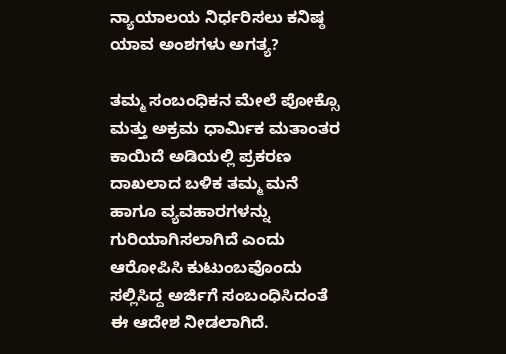ನ್ಯಾಯಾಲಯ ನಿರ್ಧರಿಸಲು ಕನಿಷ್ಠ ಯಾವ ಅಂಶಗಳು ಅಗತ್ಯ?

ತಮ್ಮ ಸಂಬಂಧಿಕನ ಮೇಲೆ ಪೋಕ್ಸೊ ಮತ್ತು ಅಕ್ರಮ ಧಾರ್ಮಿಕ ಮತಾಂತರ ಕಾಯಿದೆ ಅಡಿಯಲ್ಲಿ ಪ್ರಕರಣ ದಾಖಲಾದ ಬಳಿಕ ತಮ್ಮ ಮನೆ ಹಾಗೂ ವ್ಯವಹಾರಗಳನ್ನು ಗುರಿಯಾಗಿಸಲಾಗಿದೆ ಎಂದು ಆರೋಪಿಸಿ ಕುಟುಂಬವೊಂದು ಸಲ್ಲಿಸಿದ್ದ ಅರ್ಜಿಗೆ ಸಂಬಂಧಿಸಿದಂತೆ ಈ ಆದೇಶ ನೀಡಲಾಗಿದೆ.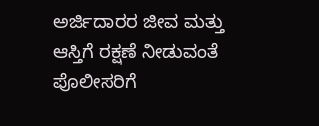ಅರ್ಜಿದಾರರ ಜೀವ ಮತ್ತು ಆಸ್ತಿಗೆ ರಕ್ಷಣೆ ನೀಡುವಂತೆ ಪೊಲೀಸರಿಗೆ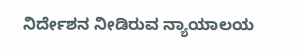ನಿರ್ದೇಶನ ನೀಡಿರುವ ನ್ಯಾಯಾಲಯ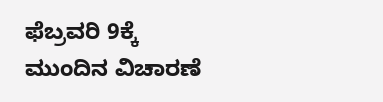ಫೆಬ್ರವರಿ 9ಕ್ಕೆ ಮುಂದಿನ ವಿಚಾರಣೆ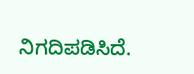ನಿಗದಿಪಡಿಸಿದೆ.